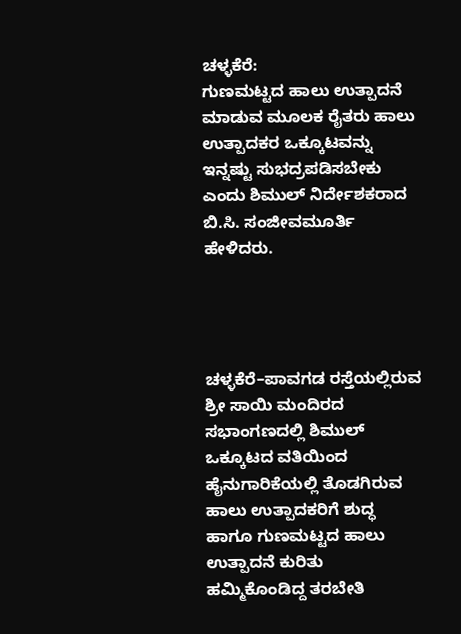ಚಳ್ಳಕೆರೆ:
ಗುಣಮಟ್ಟದ ಹಾಲು ಉತ್ಪಾದನೆ ಮಾಡುವ ಮೂಲಕ ರೈತರು ಹಾಲು ಉತ್ಪಾದಕರ ಒಕ್ಕೂಟವನ್ನು ಇನ್ನಷ್ಟು ಸುಭದ್ರಪಡಿಸಬೇಕು ಎಂದು ಶಿಮುಲ್ ನಿರ್ದೇಶಕರಾದ ಬಿ.ಸಿ. ಸಂಜೀವಮೂರ್ತಿ ಹೇಳಿದರು.




ಚಳ್ಳಕೆರೆ–ಪಾವಗಡ ರಸ್ತೆಯಲ್ಲಿರುವ ಶ್ರೀ ಸಾಯಿ ಮಂದಿರದ ಸಭಾಂಗಣದಲ್ಲಿ ಶಿಮುಲ್ ಒಕ್ಕೂಟದ ವತಿಯಿಂದ ಹೈನುಗಾರಿಕೆಯಲ್ಲಿ ತೊಡಗಿರುವ ಹಾಲು ಉತ್ಪಾದಕರಿಗೆ ಶುದ್ಧ ಹಾಗೂ ಗುಣಮಟ್ಟದ ಹಾಲು ಉತ್ಪಾದನೆ ಕುರಿತು ಹಮ್ಮಿಕೊಂಡಿದ್ದ ತರಬೇತಿ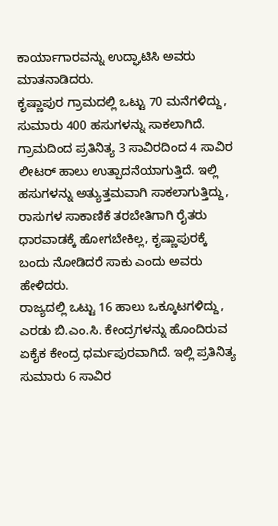ಕಾರ್ಯಾಗಾರವನ್ನು ಉದ್ಘಾಟಿಸಿ ಅವರು ಮಾತನಾಡಿದರು.
ಕೃಷ್ಣಾಪುರ ಗ್ರಾಮದಲ್ಲಿ ಒಟ್ಟು 70 ಮನೆಗಳಿದ್ದು, ಸುಮಾರು 400 ಹಸುಗಳನ್ನು ಸಾಕಲಾಗಿದೆ. ಗ್ರಾಮದಿಂದ ಪ್ರತಿನಿತ್ಯ 3 ಸಾವಿರದಿಂದ 4 ಸಾವಿರ ಲೀಟರ್ ಹಾಲು ಉತ್ಪಾದನೆಯಾಗುತ್ತಿದೆ. ಇಲ್ಲಿ ಹಸುಗಳನ್ನು ಅತ್ಯುತ್ತಮವಾಗಿ ಸಾಕಲಾಗುತ್ತಿದ್ದು, ರಾಸುಗಳ ಸಾಕಾಣಿಕೆ ತರಬೇತಿಗಾಗಿ ರೈತರು ಧಾರವಾಡಕ್ಕೆ ಹೋಗಬೇಕಿಲ್ಲ, ಕೃಷ್ಣಾಪುರಕ್ಕೆ ಬಂದು ನೋಡಿದರೆ ಸಾಕು ಎಂದು ಅವರು ಹೇಳಿದರು.
ರಾಜ್ಯದಲ್ಲಿ ಒಟ್ಟು 16 ಹಾಲು ಒಕ್ಕೂಟಗಳಿದ್ದು, ಎರಡು ಬಿ.ಎಂ.ಸಿ. ಕೇಂದ್ರಗಳನ್ನು ಹೊಂದಿರುವ ಏಕೈಕ ಕೇಂದ್ರ ಧರ್ಮಪುರವಾಗಿದೆ. ಇಲ್ಲಿ ಪ್ರತಿನಿತ್ಯ ಸುಮಾರು 6 ಸಾವಿರ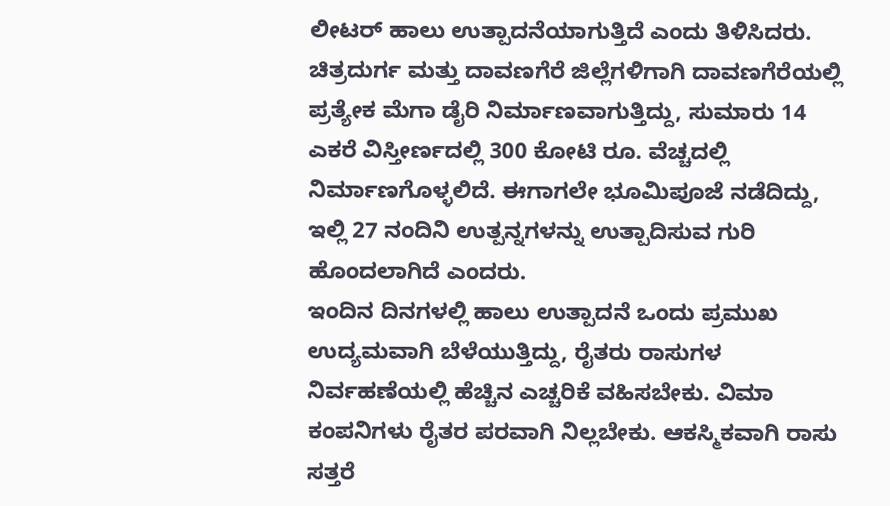ಲೀಟರ್ ಹಾಲು ಉತ್ಪಾದನೆಯಾಗುತ್ತಿದೆ ಎಂದು ತಿಳಿಸಿದರು.
ಚಿತ್ರದುರ್ಗ ಮತ್ತು ದಾವಣಗೆರೆ ಜಿಲ್ಲೆಗಳಿಗಾಗಿ ದಾವಣಗೆರೆಯಲ್ಲಿ ಪ್ರತ್ಯೇಕ ಮೆಗಾ ಡೈರಿ ನಿರ್ಮಾಣವಾಗುತ್ತಿದ್ದು, ಸುಮಾರು 14 ಎಕರೆ ವಿಸ್ತೀರ್ಣದಲ್ಲಿ 300 ಕೋಟಿ ರೂ. ವೆಚ್ಚದಲ್ಲಿ ನಿರ್ಮಾಣಗೊಳ್ಳಲಿದೆ. ಈಗಾಗಲೇ ಭೂಮಿಪೂಜೆ ನಡೆದಿದ್ದು, ಇಲ್ಲಿ 27 ನಂದಿನಿ ಉತ್ಪನ್ನಗಳನ್ನು ಉತ್ಪಾದಿಸುವ ಗುರಿ ಹೊಂದಲಾಗಿದೆ ಎಂದರು.
ಇಂದಿನ ದಿನಗಳಲ್ಲಿ ಹಾಲು ಉತ್ಪಾದನೆ ಒಂದು ಪ್ರಮುಖ ಉದ್ಯಮವಾಗಿ ಬೆಳೆಯುತ್ತಿದ್ದು, ರೈತರು ರಾಸುಗಳ ನಿರ್ವಹಣೆಯಲ್ಲಿ ಹೆಚ್ಚಿನ ಎಚ್ಚರಿಕೆ ವಹಿಸಬೇಕು. ವಿಮಾ ಕಂಪನಿಗಳು ರೈತರ ಪರವಾಗಿ ನಿಲ್ಲಬೇಕು. ಆಕಸ್ಮಿಕವಾಗಿ ರಾಸು ಸತ್ತರೆ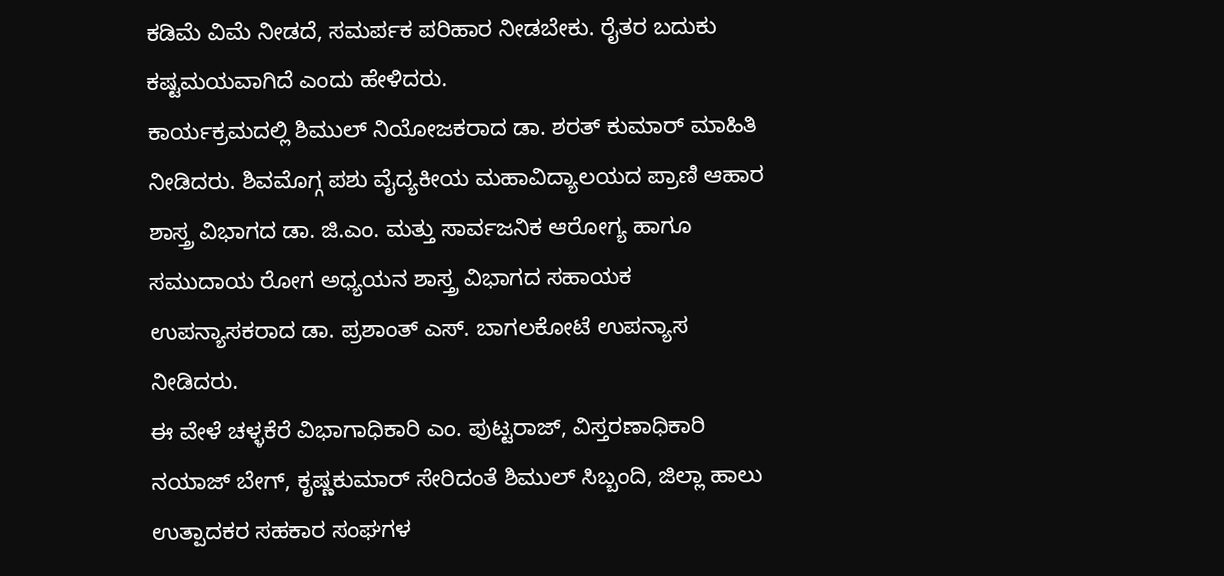ಕಡಿಮೆ ವಿಮೆ ನೀಡದೆ, ಸಮರ್ಪಕ ಪರಿಹಾರ ನೀಡಬೇಕು. ರೈತರ ಬದುಕು ಕಷ್ಟಮಯವಾಗಿದೆ ಎಂದು ಹೇಳಿದರು.
ಕಾರ್ಯಕ್ರಮದಲ್ಲಿ ಶಿಮುಲ್ ನಿಯೋಜಕರಾದ ಡಾ. ಶರತ್ ಕುಮಾರ್ ಮಾಹಿತಿ ನೀಡಿದರು. ಶಿವಮೊಗ್ಗ ಪಶು ವೈದ್ಯಕೀಯ ಮಹಾವಿದ್ಯಾಲಯದ ಪ್ರಾಣಿ ಆಹಾರ ಶಾಸ್ತ್ರ ವಿಭಾಗದ ಡಾ. ಜಿ.ಎಂ. ಮತ್ತು ಸಾರ್ವಜನಿಕ ಆರೋಗ್ಯ ಹಾಗೂ ಸಮುದಾಯ ರೋಗ ಅಧ್ಯಯನ ಶಾಸ್ತ್ರ ವಿಭಾಗದ ಸಹಾಯಕ ಉಪನ್ಯಾಸಕರಾದ ಡಾ. ಪ್ರಶಾಂತ್ ಎಸ್. ಬಾಗಲಕೋಟೆ ಉಪನ್ಯಾಸ ನೀಡಿದರು.
ಈ ವೇಳೆ ಚಳ್ಳಕೆರೆ ವಿಭಾಗಾಧಿಕಾರಿ ಎಂ. ಪುಟ್ಟರಾಜ್, ವಿಸ್ತರಣಾಧಿಕಾರಿ ನಯಾಜ್ ಬೇಗ್, ಕೃಷ್ಣಕುಮಾರ್ ಸೇರಿದಂತೆ ಶಿಮುಲ್ ಸಿಬ್ಬಂದಿ, ಜಿಲ್ಲಾ ಹಾಲು ಉತ್ಪಾದಕರ ಸಹಕಾರ ಸಂಘಗಳ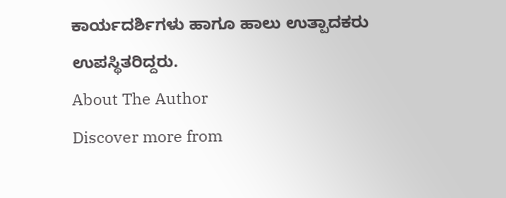ಕಾರ್ಯದರ್ಶಿಗಳು ಹಾಗೂ ಹಾಲು ಉತ್ಪಾದಕರು ಉಪಸ್ಥಿತರಿದ್ದರು.
About The Author
Discover more from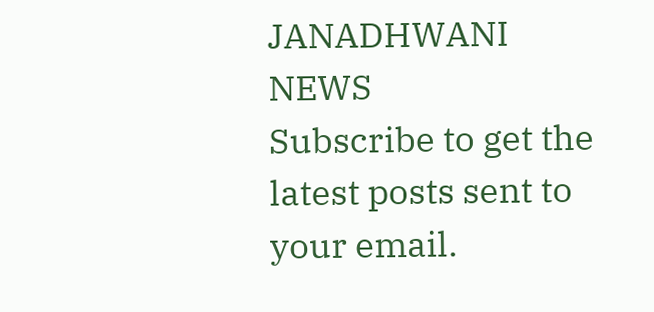JANADHWANI NEWS
Subscribe to get the latest posts sent to your email.